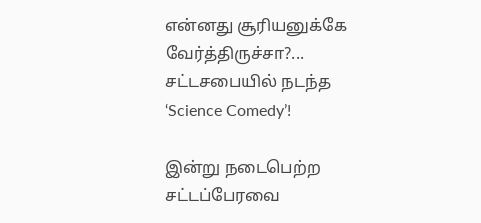என்னது சூரியனுக்கே வேர்த்திருச்சா?... சட்டசபையில் நடந்த ‘Science Comedy’!

இன்று நடைபெற்ற சட்டப்பேரவை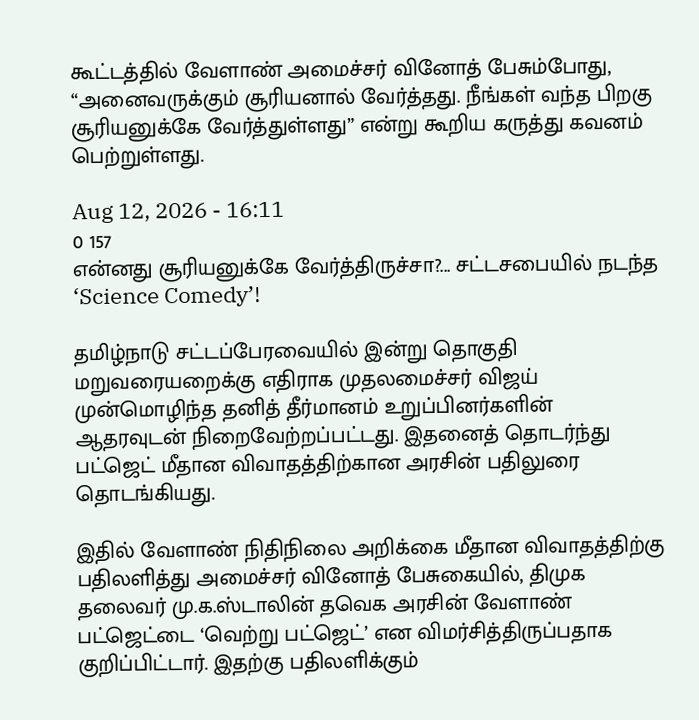கூட்டத்தில் வேளாண் அமைச்சர் வினோத் பேசும்போது, “அனைவருக்கும் சூரியனால் வேர்த்தது. நீங்கள் வந்த பிறகு சூரியனுக்கே வேர்த்துள்ளது” என்று கூறிய கருத்து கவனம் பெற்றுள்ளது.

Aug 12, 2026 - 16:11
0 157
என்னது சூரியனுக்கே வேர்த்திருச்சா?... சட்டசபையில் நடந்த ‘Science Comedy’!

தமிழ்நாடு சட்டப்பேரவையில் இன்று தொகுதி மறுவரையறைக்கு எதிராக முதலமைச்சர் விஜய் முன்மொழிந்த தனித் தீர்மானம் உறுப்பினர்களின் ஆதரவுடன் நிறைவேற்றப்பட்டது. இதனைத் தொடர்ந்து பட்ஜெட் மீதான விவாதத்திற்கான அரசின் பதிலுரை தொடங்கியது.

இதில் வேளாண் நிதிநிலை அறிக்கை மீதான விவாதத்திற்கு பதிலளித்து அமைச்சர் வினோத் பேசுகையில், திமுக தலைவர் மு.க.ஸ்டாலின் தவெக அரசின் வேளாண் பட்ஜெட்டை ‘வெற்று பட்ஜெட்’ என விமர்சித்திருப்பதாக குறிப்பிட்டார். இதற்கு பதிலளிக்கும்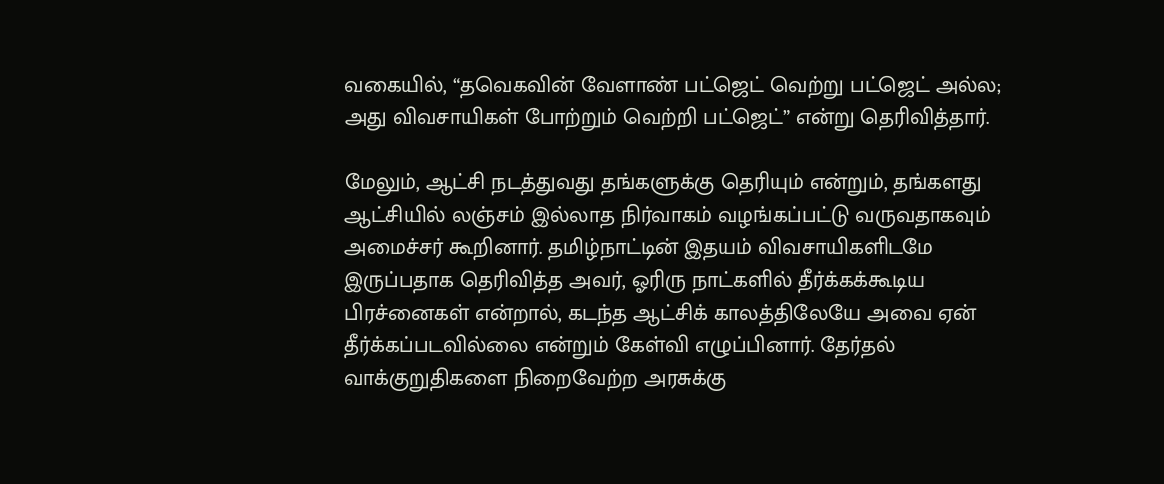வகையில், “தவெகவின் வேளாண் பட்ஜெட் வெற்று பட்ஜெட் அல்ல; அது விவசாயிகள் போற்றும் வெற்றி பட்ஜெட்” என்று தெரிவித்தார்.

மேலும், ஆட்சி நடத்துவது தங்களுக்கு தெரியும் என்றும், தங்களது ஆட்சியில் லஞ்சம் இல்லாத நிர்வாகம் வழங்கப்பட்டு வருவதாகவும் அமைச்சர் கூறினார். தமிழ்நாட்டின் இதயம் விவசாயிகளிடமே இருப்பதாக தெரிவித்த அவர், ஓரிரு நாட்களில் தீர்க்கக்கூடிய பிரச்னைகள் என்றால், கடந்த ஆட்சிக் காலத்திலேயே அவை ஏன் தீர்க்கப்படவில்லை என்றும் கேள்வி எழுப்பினார். தேர்தல் வாக்குறுதிகளை நிறைவேற்ற அரசுக்கு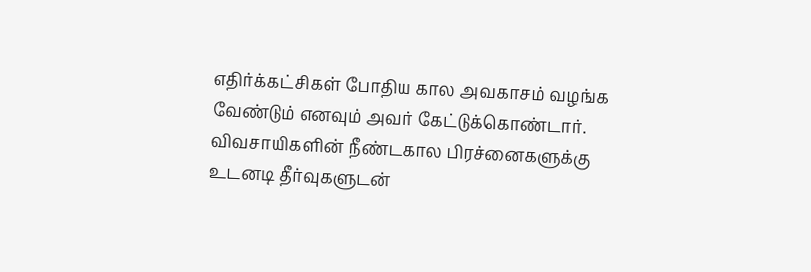எதிர்க்கட்சிகள் போதிய கால அவகாசம் வழங்க வேண்டும் எனவும் அவர் கேட்டுக்கொண்டார். விவசாயிகளின் நீண்டகால பிரச்னைகளுக்கு உடனடி தீர்வுகளுடன்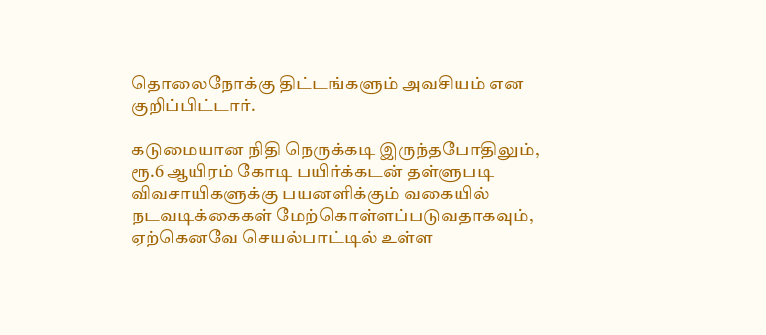தொலைநோக்கு திட்டங்களும் அவசியம் என குறிப்பிட்டார்.

கடுமையான நிதி நெருக்கடி இருந்தபோதிலும், ரூ.6 ஆயிரம் கோடி பயிர்க்கடன் தள்ளுபடி விவசாயிகளுக்கு பயனளிக்கும் வகையில் நடவடிக்கைகள் மேற்கொள்ளப்படுவதாகவும், ஏற்கெனவே செயல்பாட்டில் உள்ள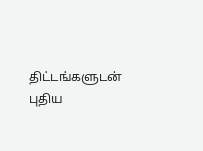திட்டங்களுடன் புதிய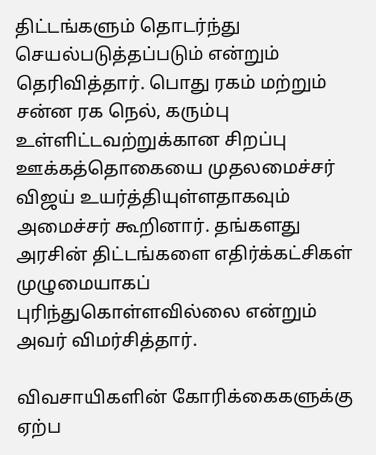திட்டங்களும் தொடர்ந்து செயல்படுத்தப்படும் என்றும் தெரிவித்தார். பொது ரகம் மற்றும் சன்ன ரக நெல், கரும்பு உள்ளிட்டவற்றுக்கான சிறப்பு ஊக்கத்தொகையை முதலமைச்சர் விஜய் உயர்த்தியுள்ளதாகவும் அமைச்சர் கூறினார். தங்களது அரசின் திட்டங்களை எதிர்க்கட்சிகள் முழுமையாகப் புரிந்துகொள்ளவில்லை என்றும் அவர் விமர்சித்தார்.

விவசாயிகளின் கோரிக்கைகளுக்கு ஏற்ப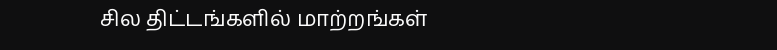சில திட்டங்களில் மாற்றங்கள்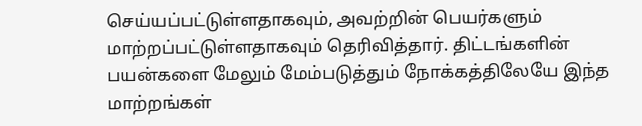செய்யப்பட்டுள்ளதாகவும், அவற்றின் பெயர்களும் மாற்றப்பட்டுள்ளதாகவும் தெரிவித்தார். திட்டங்களின் பயன்களை மேலும் மேம்படுத்தும் நோக்கத்திலேயே இந்த மாற்றங்கள்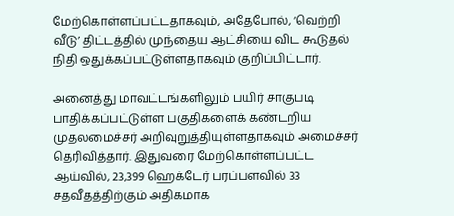மேற்கொள்ளப்பட்டதாகவும், அதேபோல், ‘வெற்றி வீடு’ திட்டத்தில் முந்தைய ஆட்சியை விட கூடுதல் நிதி ஒதுக்கப்பட்டுள்ளதாகவும் குறிப்பிட்டார்.

அனைத்து மாவட்டங்களிலும் பயிர் சாகுபடி பாதிக்கப்பட்டுள்ள பகுதிகளைக் கண்டறிய முதலமைச்சர் அறிவுறுத்தியுள்ளதாகவும் அமைச்சர் தெரிவித்தார். இதுவரை மேற்கொள்ளப்பட்ட ஆய்வில், 23,399 ஹெக்டேர் பரப்பளவில் 33 சதவீதத்திற்கும் அதிகமாக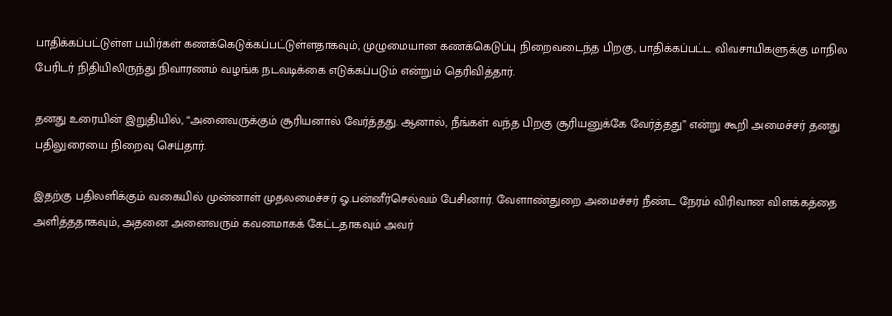பாதிக்கப்பட்டுள்ள பயிர்கள் கணக்கெடுக்கப்பட்டுள்ளதாகவும், முழுமையான கணக்கெடுப்பு நிறைவடைந்த பிறகு, பாதிக்கப்பட்ட விவசாயிகளுக்கு மாநில பேரிடர் நிதியிலிருந்து நிவாரணம் வழங்க நடவடிக்கை எடுக்கப்படும் என்றும் தெரிவித்தார்.

தனது உரையின் இறுதியில், “அனைவருக்கும் சூரியனால் வேர்த்தது. ஆனால், நீங்கள் வந்த பிறகு சூரியனுக்கே வேர்த்தது” என்று கூறி அமைச்சர் தனது பதிலுரையை நிறைவு செய்தார்.

இதற்கு பதிலளிக்கும் வகையில் முன்னாள் முதலமைச்சர் ஓ.பன்னீர்செல்வம் பேசினார். வேளாண்துறை அமைச்சர் நீண்ட நேரம் விரிவான விளக்கத்தை அளித்ததாகவும், அதனை அனைவரும் கவனமாகக் கேட்டதாகவும் அவர்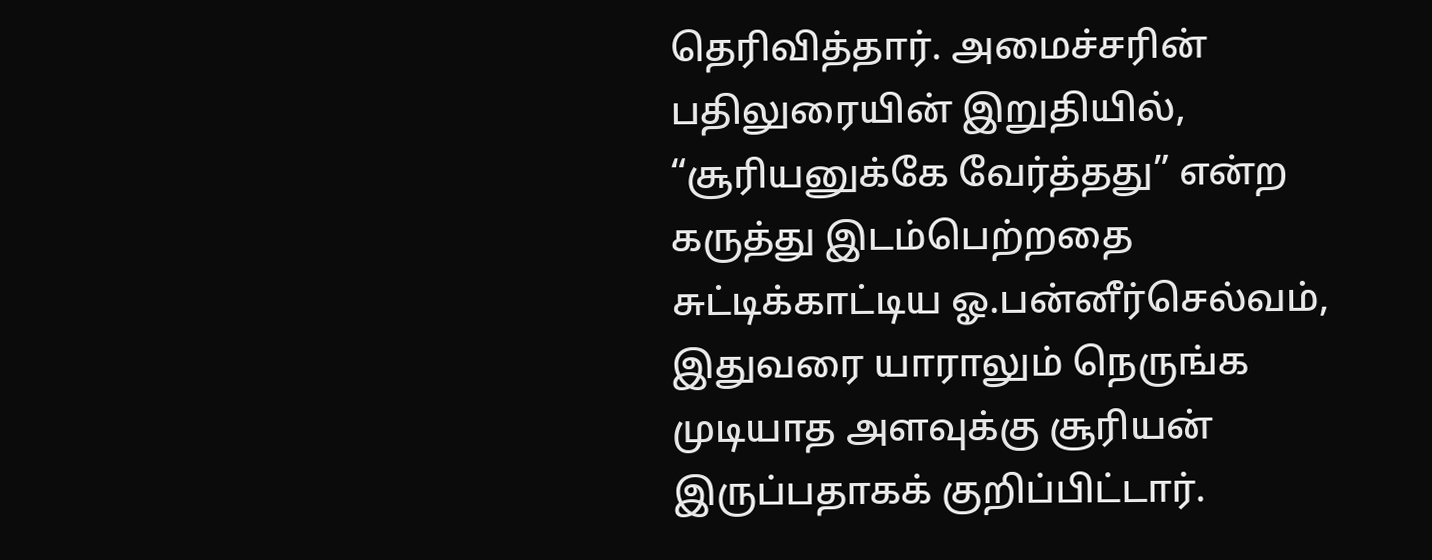தெரிவித்தார். அமைச்சரின் பதிலுரையின் இறுதியில், “சூரியனுக்கே வேர்த்தது” என்ற கருத்து இடம்பெற்றதை சுட்டிக்காட்டிய ஓ.பன்னீர்செல்வம், இதுவரை யாராலும் நெருங்க முடியாத அளவுக்கு சூரியன் இருப்பதாகக் குறிப்பிட்டார்.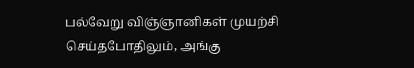பல்வேறு விஞ்ஞானிகள் முயற்சி செய்தபோதிலும், அங்கு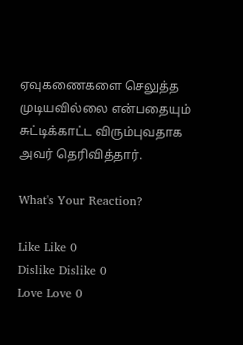ஏவுகணைகளை செலுத்த முடியவில்லை என்பதையும் சுட்டிக்காட்ட விரும்புவதாக அவர் தெரிவித்தார்.

What's Your Reaction?

Like Like 0
Dislike Dislike 0
Love Love 0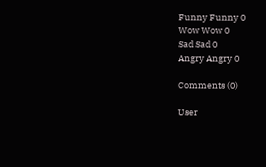Funny Funny 0
Wow Wow 0
Sad Sad 0
Angry Angry 0

Comments (0)

User